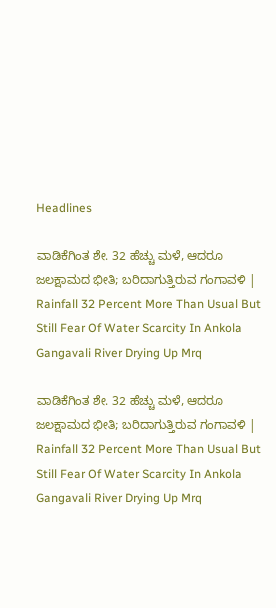Headlines

ವಾಡಿಕೆಗಿಂತ ಶೇ. 32 ಹೆಚ್ಚು ಮಳೆ, ಆದರೂ ಜಲಕ್ಷಾಮದ ಭೀತಿ; ಬರಿದಾಗುತ್ತಿರುವ ಗಂಗಾವಳಿ | Rainfall 32 Percent More Than Usual But Still Fear Of Water Scarcity In Ankola Gangavali River Drying Up Mrq

ವಾಡಿಕೆಗಿಂತ ಶೇ. 32 ಹೆಚ್ಚು ಮಳೆ, ಆದರೂ ಜಲಕ್ಷಾಮದ ಭೀತಿ; ಬರಿದಾಗುತ್ತಿರುವ ಗಂಗಾವಳಿ | Rainfall 32 Percent More Than Usual But Still Fear Of Water Scarcity In Ankola Gangavali River Drying Up Mrq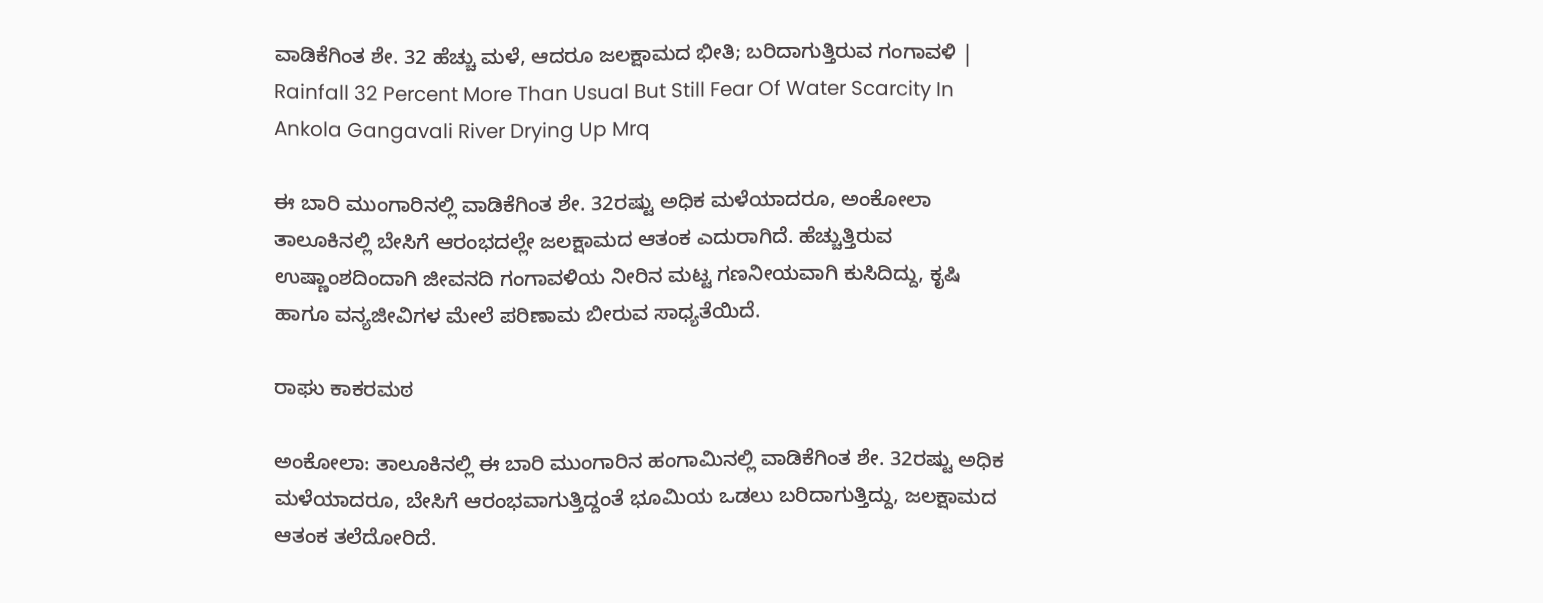ವಾಡಿಕೆಗಿಂತ ಶೇ. 32 ಹೆಚ್ಚು ಮಳೆ, ಆದರೂ ಜಲಕ್ಷಾಮದ ಭೀತಿ; ಬರಿದಾಗುತ್ತಿರುವ ಗಂಗಾವಳಿ | Rainfall 32 Percent More Than Usual But Still Fear Of Water Scarcity In Ankola Gangavali River Drying Up Mrq

ಈ ಬಾರಿ ಮುಂಗಾರಿನಲ್ಲಿ ವಾಡಿಕೆಗಿಂತ ಶೇ. 32ರಷ್ಟು ಅಧಿಕ ಮಳೆಯಾದರೂ, ಅಂಕೋಲಾ ತಾಲೂಕಿನಲ್ಲಿ ಬೇಸಿಗೆ ಆರಂಭದಲ್ಲೇ ಜಲಕ್ಷಾಮದ ಆತಂಕ ಎದುರಾಗಿದೆ. ಹೆಚ್ಚುತ್ತಿರುವ ಉಷ್ಣಾಂಶದಿಂದಾಗಿ ಜೀವನದಿ ಗಂಗಾವಳಿಯ ನೀರಿನ ಮಟ್ಟ ಗಣನೀಯವಾಗಿ ಕುಸಿದಿದ್ದು, ಕೃಷಿ ಹಾಗೂ ವನ್ಯಜೀವಿಗಳ ಮೇಲೆ ಪರಿಣಾಮ ಬೀರುವ ಸಾಧ್ಯತೆಯಿದೆ.

ರಾಘು ಕಾಕರಮಠ

ಅಂಕೋಲಾ: ತಾಲೂಕಿನಲ್ಲಿ ಈ ಬಾರಿ ಮುಂಗಾರಿನ ಹಂಗಾಮಿನಲ್ಲಿ ವಾಡಿಕೆಗಿಂತ ಶೇ. 32ರಷ್ಟು ಅಧಿಕ ಮಳೆಯಾದರೂ, ಬೇಸಿಗೆ ಆರಂಭವಾಗುತ್ತಿದ್ದಂತೆ ಭೂಮಿಯ ಒಡಲು ಬರಿದಾಗುತ್ತಿದ್ದು, ಜಲಕ್ಷಾಮದ ಆತಂಕ ತಲೆದೋರಿದೆ.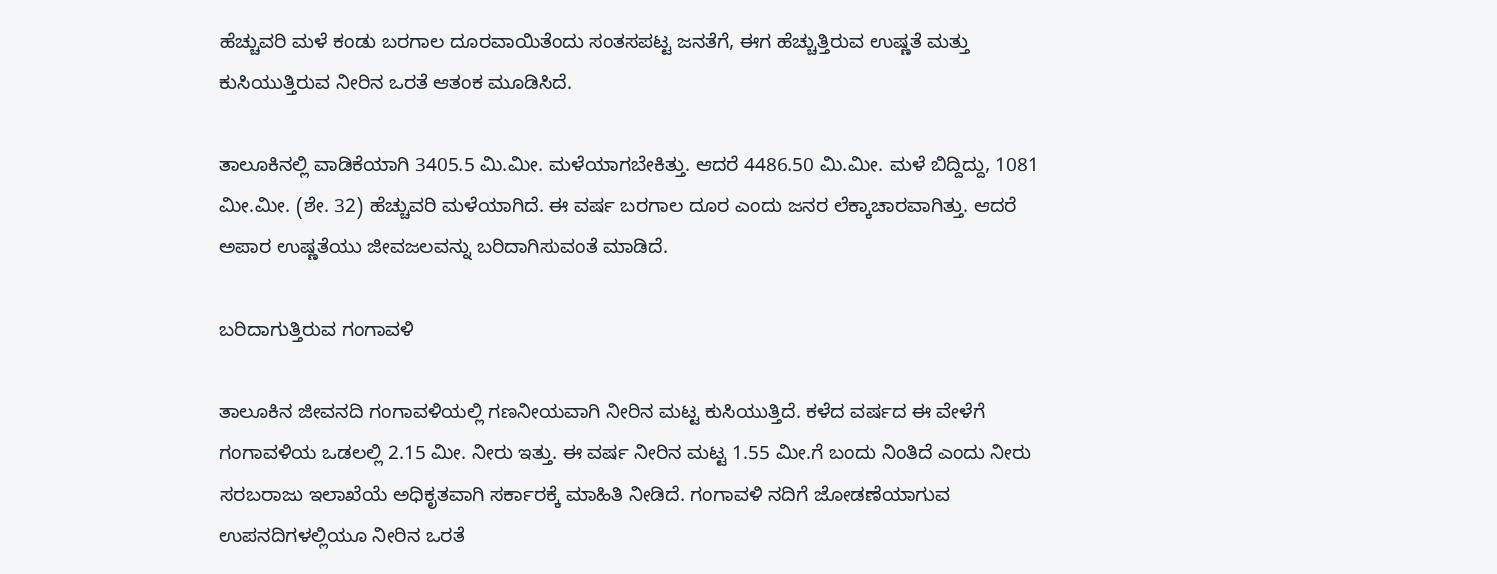ಹೆಚ್ಚುವರಿ ಮಳೆ ಕಂಡು ಬರಗಾಲ ದೂರವಾಯಿತೆಂದು ಸಂತಸಪಟ್ಟ ಜನತೆಗೆ, ಈಗ ಹೆಚ್ಚುತ್ತಿರುವ ಉಷ್ಣತೆ ಮತ್ತು ಕುಸಿಯುತ್ತಿರುವ ನೀರಿನ ಒರತೆ ಆತಂಕ ಮೂಡಿಸಿದೆ.

ತಾಲೂಕಿನಲ್ಲಿ ವಾಡಿಕೆಯಾಗಿ 3405.5 ಮಿ.ಮೀ. ಮಳೆಯಾಗಬೇಕಿತ್ತು. ಆದರೆ 4486.50 ಮಿ.ಮೀ. ಮಳೆ ಬಿದ್ದಿದ್ದು, 1081 ಮೀ.ಮೀ. (ಶೇ. 32) ಹೆಚ್ಚುವರಿ ಮಳೆಯಾಗಿದೆ. ಈ ವರ್ಷ ಬರಗಾಲ ದೂರ ಎಂದು ಜನರ ಲೆಕ್ಕಾಚಾರವಾಗಿತ್ತು. ಆದರೆ ಅಪಾರ ಉಷ್ಣತೆಯು ಜೀವಜಲವನ್ನು ಬರಿದಾಗಿಸುವಂತೆ ಮಾಡಿದೆ.

ಬರಿದಾಗುತ್ತಿರುವ ಗಂಗಾವಳಿ

ತಾಲೂಕಿನ ಜೀವನದಿ ಗಂಗಾವಳಿಯಲ್ಲಿ ಗಣನೀಯವಾಗಿ ನೀರಿನ ಮಟ್ಟ ಕುಸಿಯುತ್ತಿದೆ. ಕಳೆದ ವರ್ಷದ ಈ ವೇಳೆಗೆ ಗಂಗಾವಳಿಯ ಒಡಲಲ್ಲಿ 2.15 ಮೀ. ನೀರು ಇತ್ತು. ಈ ವರ್ಷ ನೀರಿನ ಮಟ್ಟ 1.55 ಮೀ.ಗೆ ಬಂದು ನಿಂತಿದೆ ಎಂದು ನೀರು ಸರಬರಾಜು ಇಲಾಖೆಯೆ ಅಧಿಕೃತವಾಗಿ ಸರ್ಕಾರಕ್ಕೆ ಮಾಹಿತಿ ನೀಡಿದೆ. ಗಂಗಾವಳಿ ನದಿಗೆ ಜೋಡಣೆಯಾಗುವ ಉಪನದಿಗಳಲ್ಲಿಯೂ ನೀರಿನ ಒರತೆ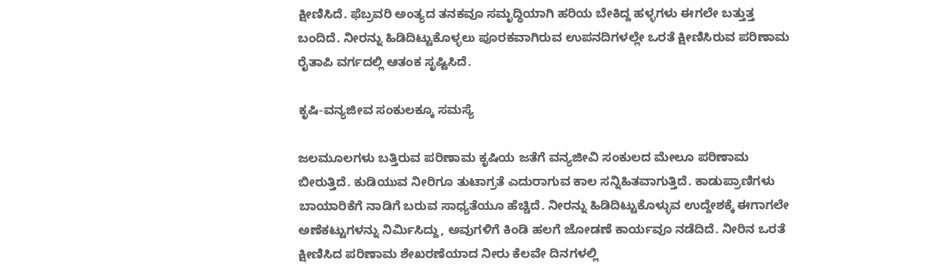ಕ್ಷೀಣಿಸಿದೆ. ಫೆಬ್ರವರಿ ಅಂತ್ಯದ ತನಕವೂ ಸಮೃದ್ಧಿಯಾಗಿ ಹರಿಯ ಬೇಕಿದ್ದ ಹಳ್ಳಗಳು ಈಗಲೇ ಬತ್ತುತ್ತ ಬಂದಿದೆ. ನೀರನ್ನು ಹಿಡಿದಿಟ್ಟುಕೊಳ್ಳಲು ಪೂರಕವಾಗಿರುವ ಉಪನದಿಗಳಲ್ಲೇ ಒರತೆ ಕ್ಷೀಣಿಸಿರುವ ಪರಿಣಾಮ ರೈತಾಪಿ ವರ್ಗದಲ್ಲಿ ಆತಂಕ ಸೃಷ್ಟಿಸಿದೆ.

ಕೃಷಿ-ವನ್ಯಜೀವ ಸಂಕುಲಕ್ಕೂ ಸಮಸ್ಯೆ

ಜಲಮೂಲಗಳು ಬತ್ತಿರುವ ಪರಿಣಾಮ ಕೃಷಿಯ ಜತೆಗೆ ವನ್ಯಜೀವಿ ಸಂಕುಲದ ಮೇಲೂ ಪರಿಣಾಮ ಬೀರುತ್ತಿದೆ. ಕುಡಿಯುವ ನೀರಿಗೂ ತುಟಾಗ್ರತೆ ಎದುರಾಗುವ ಕಾಲ ಸನ್ನಿಹಿತವಾಗುತ್ತಿದೆ. ಕಾಡುಪ್ರಾಣಿಗಳು ಬಾಯಾರಿಕೆಗೆ ನಾಡಿಗೆ ಬರುವ ಸಾಧ್ಯತೆಯೂ ಹೆಚ್ಚಿದೆ. ನೀರನ್ನು ಹಿಡಿದಿಟ್ಟುಕೊಳ್ಳುವ ಉದ್ದೇಶಕ್ಕೆ ಈಗಾಗಲೇ ಅಣೆಕಟ್ಟುಗಳನ್ನು ನಿರ್ಮಿಸಿದ್ದು, ಅವುಗಳಿಗೆ ಕಿಂಡಿ ಹಲಗೆ ಜೋಡಣೆ ಕಾರ್ಯವೂ ನಡೆದಿದೆ. ನೀರಿನ ಒರತೆ ಕ್ಷೀಣಿಸಿದ ಪರಿಣಾಮ ಶೇಖರಣೆಯಾದ ನೀರು ಕೆಲವೇ ದಿನಗಳಲ್ಲಿ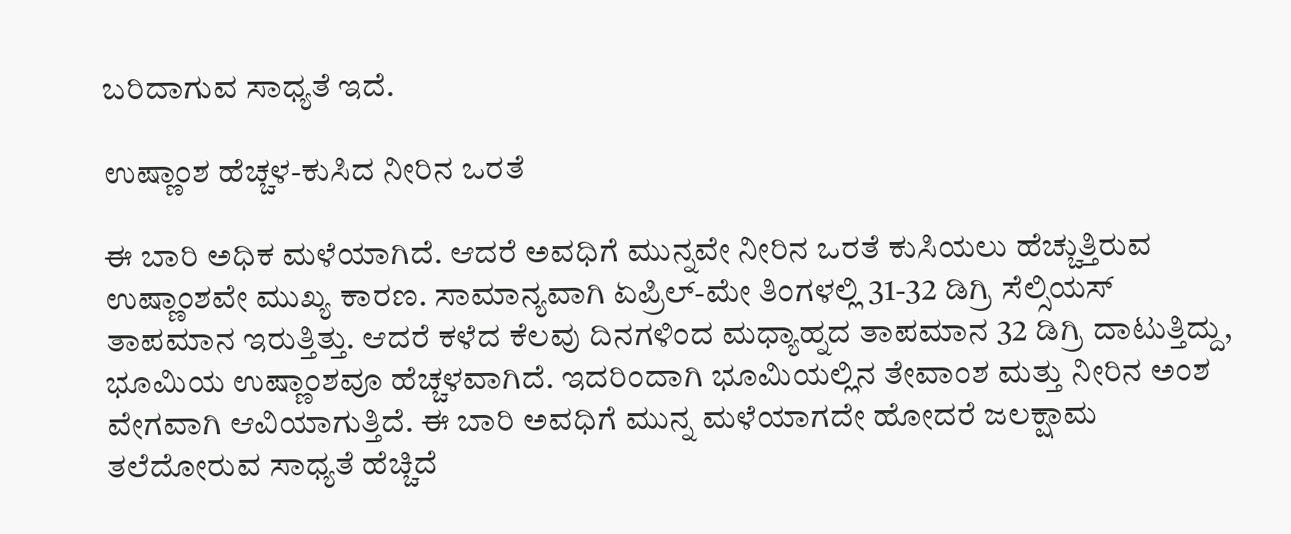ಬರಿದಾಗುವ ಸಾಧ್ಯತೆ ಇದೆ.

ಉಷ್ಣಾಂಶ ಹೆಚ್ಚಳ-ಕುಸಿದ ನೀರಿನ ಒರತೆ

ಈ ಬಾರಿ ಅಧಿಕ ಮಳೆಯಾಗಿದೆ. ಆದರೆ ಅವಧಿಗೆ ಮುನ್ನವೇ ನೀರಿನ ಒರತೆ ಕುಸಿಯಲು ಹೆಚ್ಚುತ್ತಿರುವ ಉಷ್ಣಾಂಶವೇ ಮುಖ್ಯ ಕಾರಣ. ಸಾಮಾನ್ಯವಾಗಿ ಏಪ್ರಿಲ್-ಮೇ ತಿಂಗಳಲ್ಲಿ 31-32 ಡಿಗ್ರಿ ಸೆಲ್ಸಿಯಸ್ ತಾಪಮಾನ ಇರುತ್ತಿತ್ತು. ಆದರೆ ಕಳೆದ ಕೆಲವು ದಿನಗಳಿಂದ ಮಧ್ಯಾಹ್ನದ ತಾಪಮಾನ 32 ಡಿಗ್ರಿ ದಾಟುತ್ತಿದ್ದು, ಭೂಮಿಯ ಉಷ್ಣಾಂಶವೂ ಹೆಚ್ಚಳವಾಗಿದೆ. ಇದರಿಂದಾಗಿ ಭೂಮಿಯಲ್ಲಿನ ತೇವಾಂಶ ಮತ್ತು ನೀರಿನ ಅಂಶ ವೇಗವಾಗಿ ಆವಿಯಾಗುತ್ತಿದೆ. ಈ ಬಾರಿ ಅವಧಿಗೆ ಮುನ್ನ ಮಳೆಯಾಗದೇ ಹೋದರೆ ಜಲಕ್ಷಾಮ ತಲೆದೋರುವ ಸಾಧ್ಯತೆ ಹೆಚ್ಚಿದೆ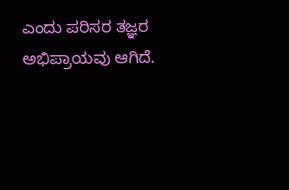ಎಂದು ಪರಿಸರ ತಜ್ಞರ ಅಭಿಪ್ರಾಯವು ಆಗಿದೆ.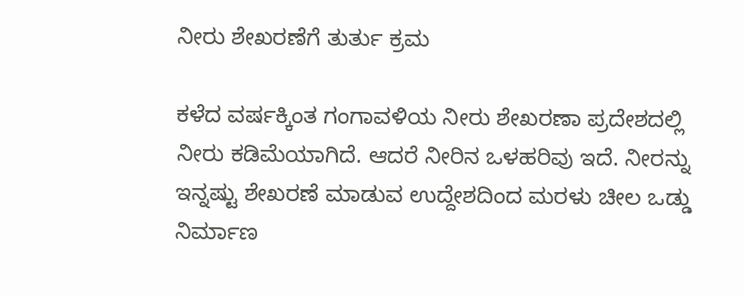ನೀರು ಶೇಖರಣೆಗೆ ತುರ್ತು ಕ್ರಮ

ಕಳೆದ ವರ್ಷಕ್ಕಿಂತ ಗಂಗಾವಳಿಯ ನೀರು ಶೇಖರಣಾ ಪ್ರದೇಶದಲ್ಲಿ ನೀರು ಕಡಿಮೆಯಾಗಿದೆ. ಆದರೆ ನೀರಿನ ಒಳಹರಿವು ಇದೆ. ನೀರನ್ನು ಇನ್ನಷ್ಟು ಶೇಖರಣೆ ಮಾಡುವ ಉದ್ದೇಶದಿಂದ ಮರಳು ಚೀಲ ಒಡ್ಡು ನಿರ್ಮಾಣ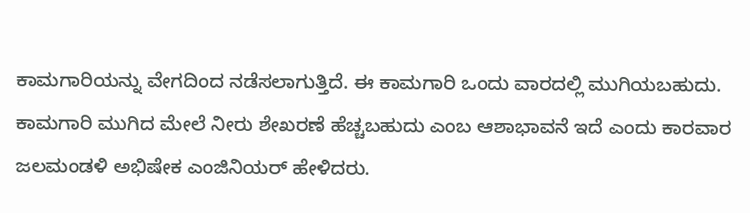ಕಾಮಗಾರಿಯನ್ನು ವೇಗದಿಂದ ನಡೆಸಲಾಗುತ್ತಿದೆ. ಈ ಕಾಮಗಾರಿ ಒಂದು ವಾರದಲ್ಲಿ ಮುಗಿಯಬಹುದು. ಕಾಮಗಾರಿ ಮುಗಿದ ಮೇಲೆ ನೀರು ಶೇಖರಣೆ ಹೆಚ್ಚಬಹುದು ಎಂಬ ಆಶಾಭಾವನೆ ಇದೆ ಎಂದು ಕಾರವಾರ ಜಲಮಂಡಳಿ ಅಭಿಷೇಕ ಎಂಜಿನಿಯರ್ ಹೇಳಿದರು.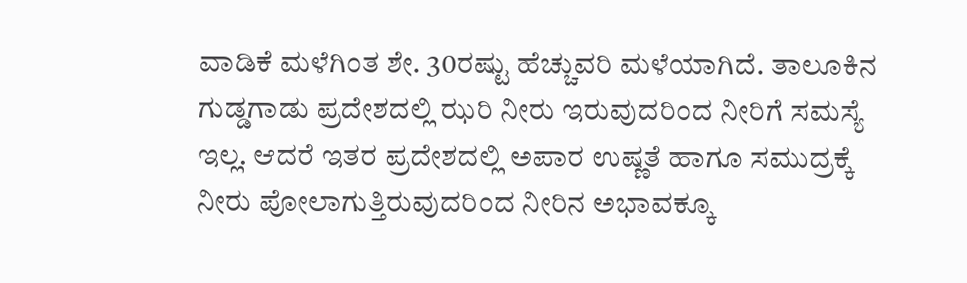ವಾಡಿಕೆ ಮಳೆಗಿಂತ ಶೇ. 30ರಷ್ಟು ಹೆಚ್ಚುವರಿ ಮಳೆಯಾಗಿದೆ. ತಾಲೂಕಿನ ಗುಡ್ಡಗಾಡು ಪ್ರದೇಶದಲ್ಲಿ ಝರಿ ನೀರು ಇರುವುದರಿಂದ ನೀರಿಗೆ ಸಮಸ್ಯೆ ಇಲ್ಲ. ಆದರೆ ಇತರ ಪ್ರದೇಶದಲ್ಲಿ ಅಪಾರ ಉಷ್ಣತೆ ಹಾಗೂ ಸಮುದ್ರಕ್ಕೆ ನೀರು ಪೋಲಾಗುತ್ತಿರುವುದರಿಂದ ನೀರಿನ ಅಭಾವಕ್ಕೂ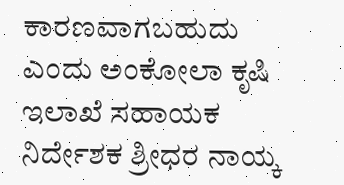ಕಾರಣವಾಗಬಹುದು ಎಂದು ಅಂಕೋಲಾ ಕೃಷಿ ಇಲಾಖೆ ಸಹಾಯಕ ನಿರ್ದೇಶಕ ಶ್ರೀಧರ ನಾಯ್ಕ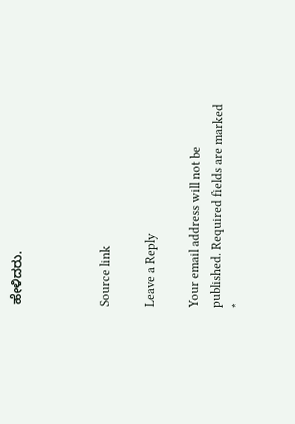ಹೇಳಿದರು.



Source link

Leave a Reply

Your email address will not be published. Required fields are marked *